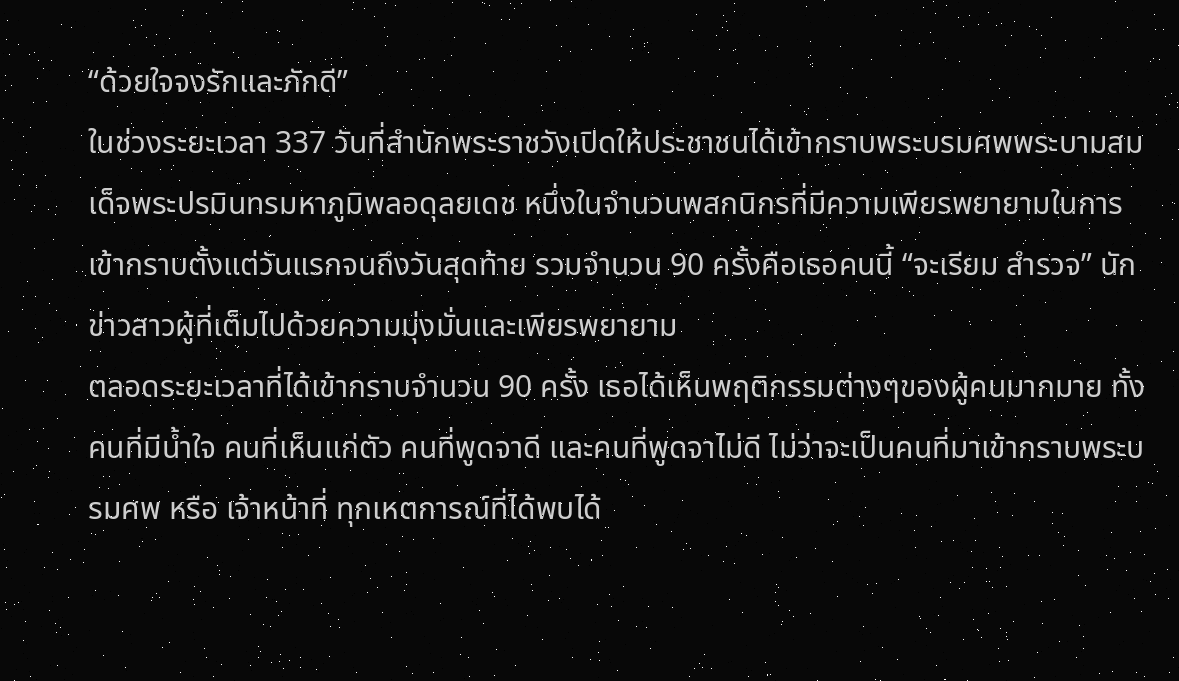“ด้วยใจจงรักและภักดี”
ในช่วงระยะเวลา 337 วันที่สำนักพระราชวังเปิดให้ประชาชนได้เข้ากราบพระบรมศพพระบามสมเด็จพระปรมินทรมหาภูมิพลอดุลยเดช หนึ่งในจำนวนพสกนิกรที่มีความเพียรพยายามในการเข้ากราบตั้งแต่วันแรกจนถึงวันสุดท้าย รวมจำนวน 90 ครั้งคือเธอคนนี้ “จะเรียม สำรวจ” นักข่าวสาวผู้ที่เต็มไปด้วยความมุ่งมั่นและเพียรพยายาม
ตลอดระยะเวลาที่ได้เข้ากราบจำนวน 90 ครั้ง เธอได้เห็นพฤติกรรมต่างๆของผู้คนมากมาย ทั้งคนที่มีน้ำใจ คนที่เห็นแก่ตัว คนที่พูดจาดี และคนที่พูดจาไม่ดี ไม่ว่าจะเป็นคนที่มาเข้ากราบพระบรมศพ หรือ เจ้าหน้าที่ ทุกเหตการณ์ที่ได้พบได้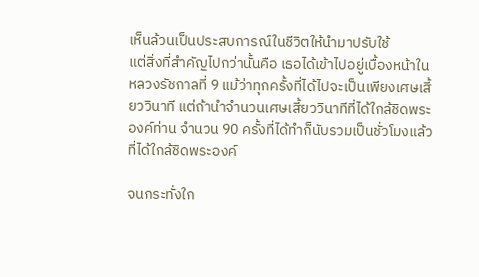เห็นล้วนเป็นประสบการณ์ในชีวิตให้นำมาปรับใช้
แต่สิ่งที่สำคัญไปกว่านั้นคือ เธอได้เข้าไปอยู่เบื้องหน้าในหลวงรัชกาลที่ 9 แม้ว่าทุกครั้งที่ได้ไปจะเป็นเพียงเศษเสี้ยววินาที แต่ถ้านำจำนวนเศษเสี้ยววินาทีที่ได้ใกล้ชิดพระองค์ท่าน จำนวน 90 ครั้งที่ได้ทำก็นับรวมเป็นชั่วโมงแล้วที่ได้ใกล้ชิดพระองค์

จนกระทั่งใก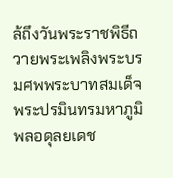ล้ถึงวันพระราชพิธีถวายพระเพลิงพระบรมศพพระบาทสมเด็จพระปรมินทรมหาภูมิพลอดุลยเดช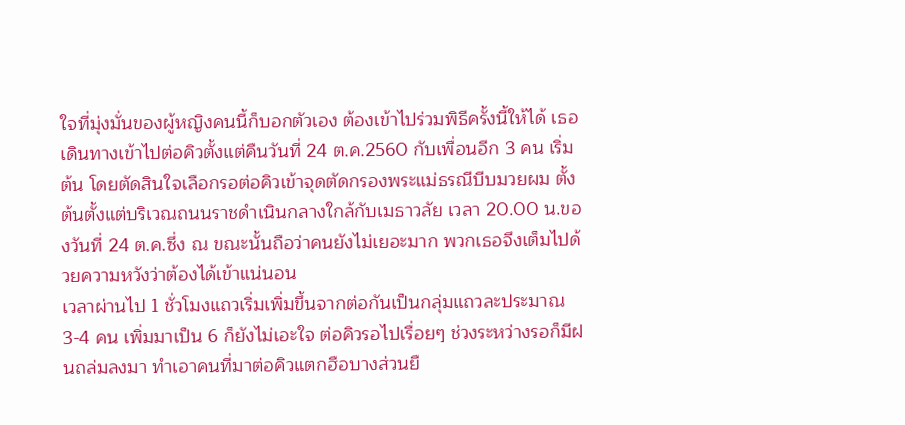ใจที่มุ่งมั่นของผู้หญิงคนนี้ก็บอกตัวเอง ต้องเข้าไปร่วมพิธีครั้งนี้ให้ได้ เธอเดินทางเข้าไปต่อคิวตั้งแต่คืนวันที่ 24 ต.ค.2560 กับเพื่อนอีก 3 คน เริ่มต้น โดยตัดสินใจเลือกรอต่อคิวเข้าจุดตัดกรองพระแม่ธรณีบีบมวยผม ตั้งต้นตั้งแต่บริเวณถนนราชดำเนินกลางใกล้กับเมธาวลัย เวลา 20.00 น.ของวันที่ 24 ต.ค.ซึ่ง ณ ขณะนั้นถือว่าคนยังไม่เยอะมาก พวกเธอจึงเต็มไปด้วยความหวังว่าต้องได้เข้าแน่นอน
เวลาผ่านไป 1 ชั่วโมงแถวเริ่มเพิ่มขึ้นจากต่อกันเป็นกลุ่มแถวละประมาณ 3-4 คน เพิ่มมาเป็น 6 ก็ยังไม่เอะใจ ต่อคิวรอไปเรื่อยๆ ช่วงระหว่างรอก็มีฝนถล่มลงมา ทำเอาคนที่มาต่อคิวแตกฮือบางส่วนยื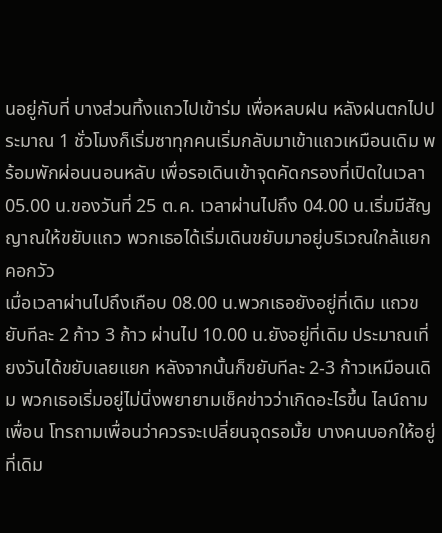นอยู่กับที่ บางส่วนทิ้งแถวไปเข้าร่ม เพื่อหลบฝน หลังฝนตกไปประมาณ 1 ชั่วโมงก็เริ่มซาทุกคนเริ่มกลับมาเข้าแถวเหมือนเดิม พร้อมพักผ่อนนอนหลับ เพื่อรอเดินเข้าจุดคัดกรองที่เปิดในเวลา 05.00 น.ของวันที่ 25 ต.ค. เวลาผ่านไปถึง 04.00 น.เริ่มมีสัญญาณให้ขยับแถว พวกเธอได้เริ่มเดินขยับมาอยู่บริเวณใกล้แยกคอกวัว
เมื่อเวลาผ่านไปถึงเกือบ 08.00 น.พวกเธอยังอยู่ที่เดิม แถวขยับทีละ 2 ก้าว 3 ก้าว ผ่านไป 10.00 น.ยังอยู่ที่เดิม ประมาณเที่ยงวันได้ขยับเลยแยก หลังจากนั้นก็ขยับทีละ 2-3 ก้าวเหมือนเดิม พวกเธอเริ่มอยู่ไม่นิ่งพยายามเช็คข่าวว่าเกิดอะไรขึ้น ไลน์ถามเพื่อน โทรถามเพื่อนว่าควรจะเปลี่ยนจุดรอมั้ย บางคนบอกให้อยู่ที่เดิม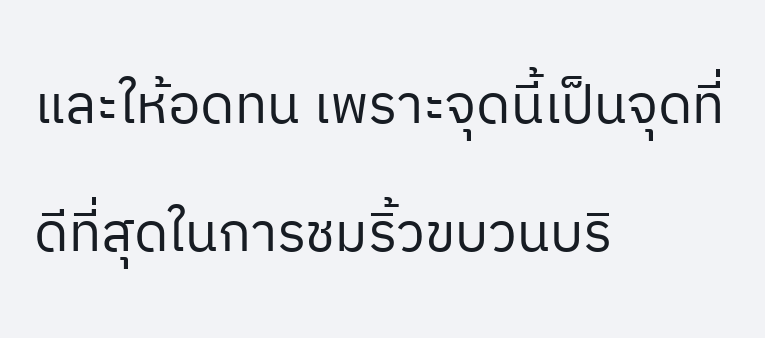และให้อดทน เพราะจุดนี้เป็นจุดที่ดีที่สุดในการชมริ้วขบวนบริ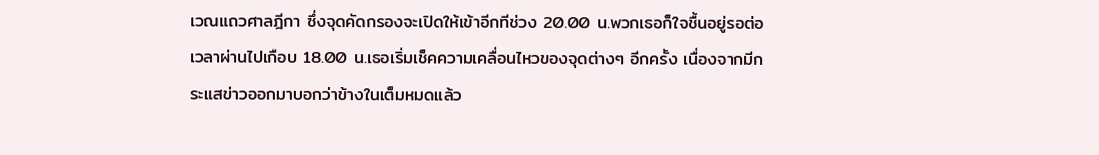เวณแถวศาลฎีกา ซึ่งจุดคัดกรองจะเปิดให้เข้าอีกทีช่วง 20.00 น.พวกเธอก็ใจชื้นอยู่รอต่อ เวลาผ่านไปเกือบ 18.00 น.เธอเริ่มเช็คความเคลื่อนไหวของจุดต่างๆ อีกครั้ง เนื่องจากมีกระแสข่าวออกมาบอกว่าข้างในเต็มหมดแล้ว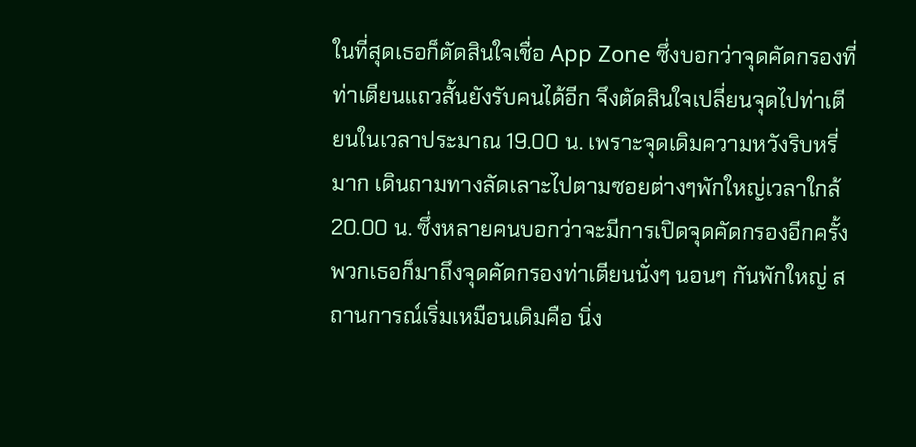ในที่สุดเธอก็ตัดสินใจเชื่อ App Zone ซึ่งบอกว่าจุดคัดกรองที่ท่าเตียนแถวสั้นยังรับคนได้อีก จึงตัดสินใจเปลี่ยนจุดไปท่าเตียนในเวลาประมาณ 19.00 น. เพราะจุดเดิมความหวังริบหรี่มาก เดินถามทางลัดเลาะไปตามซอยต่างๆพักใหญ่เวลาใกล้ 20.00 น. ซึ่งหลายคนบอกว่าจะมีการเปิดจุดคัดกรองอีกครั้ง พวกเธอก็มาถึงจุดคัดกรองท่าเตียนนั่งๆ นอนๆ กันพักใหญ่ สถานการณ์เริ่มเหมือนเดิมคือ นิ่ง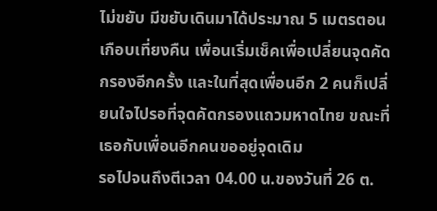ไม่ขยับ มีขยับเดินมาได้ประมาณ 5 เมตรตอนเกือบเที่ยงคืน เพื่อนเริ่มเช็คเพื่อเปลี่ยนจุดคัดกรองอีกครั้ง และในที่สุดเพื่อนอีก 2 คนก็เปลี่ยนใจไปรอที่จุดคัดกรองแถวมหาดไทย ขณะที่เธอกับเพื่อนอีกคนขออยู่จุดเดิม
รอไปจนถึงตีเวลา 04.00 น.ของวันที่ 26 ต.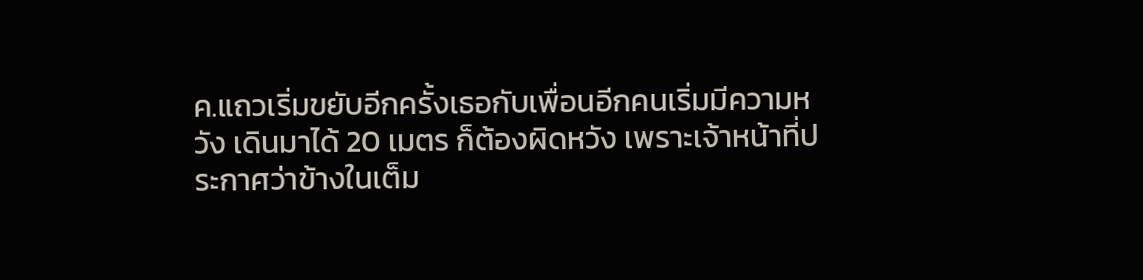ค.แถวเริ่มขยับอีกครั้งเธอกับเพื่อนอีกคนเริ่มมีความหวัง เดินมาได้ 20 เมตร ก็ต้องผิดหวัง เพราะเจ้าหน้าที่ประกาศว่าข้างในเต็ม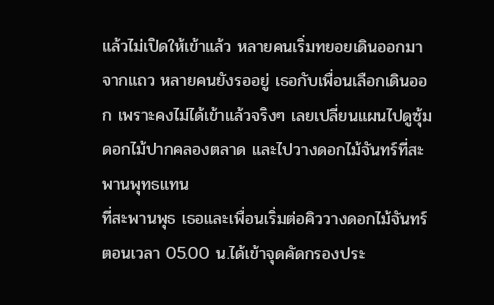แล้วไม่เปิดให้เข้าแล้ว หลายคนเริ่มทยอยเดินออกมาจากแถว หลายคนยังรออยู่ เธอกับเพื่อนเลือกเดินออก เพราะคงไม่ได้เข้าแล้วจริงๆ เลยเปลี่ยนแผนไปดูซุ้มดอกไม้ปากคลองตลาด และไปวางดอกไม้จันทร์ที่สะพานพุทธแทน
ที่สะพานพุธ เธอและเพื่อนเริ่มต่อคิววางดอกไม้จันทร์ตอนเวลา 05.00 น.ได้เข้าจุดคัดกรองประ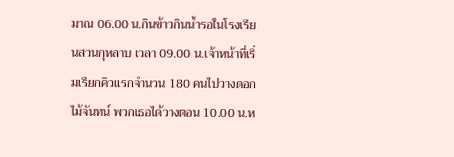มาณ 06.00 น.กินข้าวกินน้ำรอในโรงเรียนสวนกุหลาบ เวลา 09.00 น.เจ้าหน้าที่เริ่มเรียกคิวแรกจำนวน 180 คนไปวางดอกไม้จันทน์ พวกเธอได้วางตอน 10.00 น.ห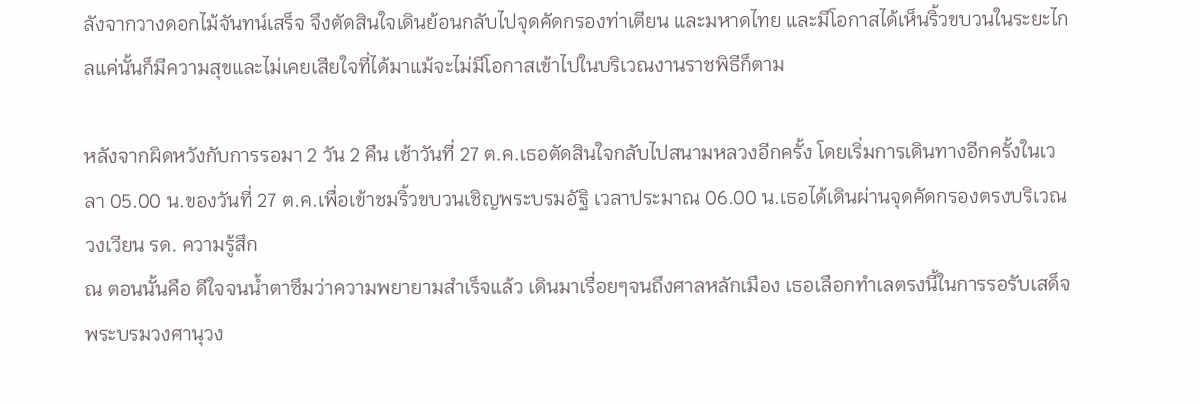ลังจากวางดอกไม้จันทน์เสร็จ จึงตัดสินใจเดินย้อนกลับไปจุดคัดกรองท่าเตียน และมหาดไทย และมีโอกาสได้เห็นริ้วขบวนในระยะไกลแค่นั้นก็มีความสุขและไม่เคยเสียใจที่ได้มาแม้จะไม่มีโอกาสเข้าไปในบริเวณงานราชพิธีก็ตาม

หลังจากผิดหวังกับการรอมา 2 วัน 2 คืน เช้าวันที่ 27 ต.ค.เธอตัดสินใจกลับไปสนามหลวงอีกครั้ง โดยเริ่มการเดินทางอีกครั้งในเวลา 05.00 น.ของวันที่ 27 ต.ค.เพื่อเข้าชมริ้วขบวนเชิญพระบรมอัฐิ เวลาประมาณ 06.00 น.เธอได้เดินผ่านจุดคัดกรองตรงบริเวณวงเวียน รด. ความรู้สึก
ณ ตอนนั้นคือ ดีใจจนน้ำตาซึมว่าความพยายามสำเร็จแล้ว เดินมาเรื่อยๆจนถึงศาลหลักเมือง เธอเลือกทำเลตรงนี้ในการรอรับเสด็จพระบรมวงศานุวง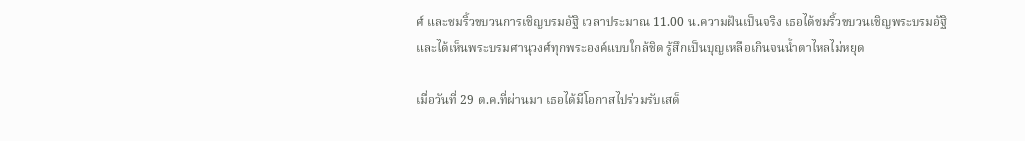ศ์ และชมริ้วขบวนการเชิญบรมอัฐิ เวลาประมาณ 11.00 น.ความฝันเป็นจริง เธอได้ชมริ้วขบวนเชิญพระบรมอัฐิและได้เห็นพระบรมศานุวงศ์ทุกพระองค์แบบใกล้ชิด รู้สึกเป็นบุญเหลือเกินจนน้ำตาไหลไม่หยุด

เมื่อวันที่ 29 ต.ค.ที่ผ่านมา เธอได้มีโอกาสไปร่วมรับเสด็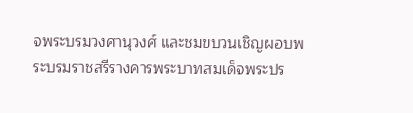จพระบรมวงศานุวงศ์ และชมขบวนเชิญผอบพระบรมราชสรีรางคารพระบาทสมเด็จพระปร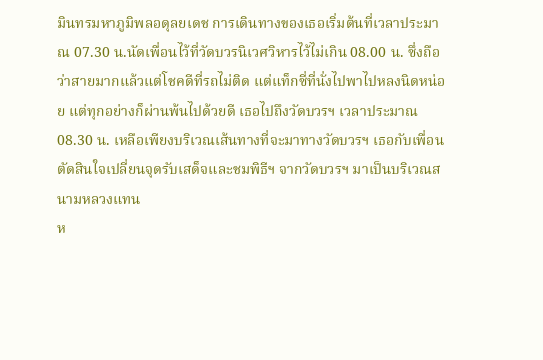มินทรมหาภูมิพลอดุลยเดช การเดินทางของเธอเริ่มต้นที่เวลาประมาณ 07.30 น.นัดเพื่อนไว้ที่วัดบวรนิเวศวิหารไว้ไม่เกิน 08.00 น. ซึ่งถือว่าสายมากแล้วแต่โชคดีที่รถไม่ติด แต่แท็กซี่ที่นั่งไปพาไปหลงนิดหน่อย แต่ทุกอย่างก็ผ่านพ้นไปด้วยดี เธอไปถึงวัดบวรฯ เวลาประมาณ 08.30 น. เหลือเพียงบริเวณเส้นทางที่จะมาทางวัดบวรฯ เธอกับเพื่อนตัดสินใจเปลี่ยนจุดรับเสด็จและชมพิธีฯ จากวัดบวรฯ มาเป็นบริเวณสนามหลวงแทน
ห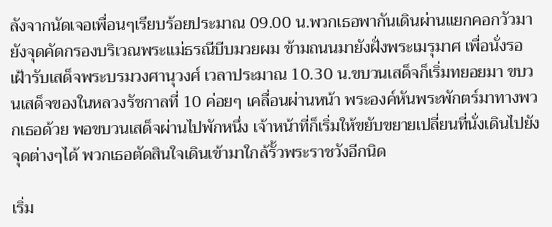ลังจากนัดเจอเพื่อนๆเรียบร้อยประมาณ 09.00 น.พวกเธอพากันเดินผ่านแยกคอกวัวมายังจุดคัดกรองบริเวณพระแม่ธรณีบีบมวยผม ข้ามถนนมายังฝั่งพระเมรุมาศ เพื่อนั่งรอเฝ้ารับเสด็จพระบรมวงศานุวงศ์ เวลาประมาณ 10.30 น.ขบวนเสด็จก็เริ่มทยอยมา ขบวนเสด็จของในหลวงรัชกาลที่ 10 ค่อยๆ เคลื่อนผ่านหน้า พระองค์หันพระพักตร์มาทางพวกเธอด้วย พอขบวนเสด็จผ่านไปพักหนึ่ง เจ้าหน้าที่ก็เริ่มให้ขยับขยายเปลี่ยนที่นั่งเดินไปยังจุดต่างๆได้ พวกเธอตัดสินใจเดินเข้ามาใกล้รั้วพระราชวังอีกนิด

เริ่ม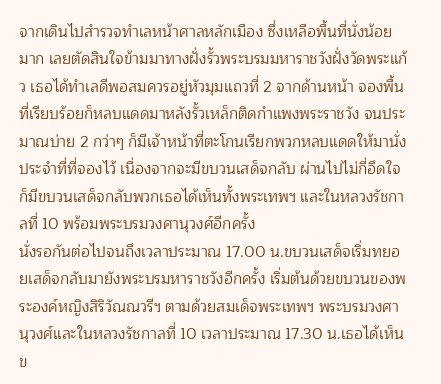จากเดินไปสำรวจทำเลหน้าศาลหลักเมือง ซึ่งเหลือพื้นที่นั่งน้อยมาก เลยตัดสินใจข้ามมาทางฝั่งรั้วพระบรมมหาราชวังฝั่งวัดพระแก้ว เธอได้ทำเลดีพอสมควรอยู่หัวมุมแถวที่ 2 จากด้านหน้า จองพื้นที่เรียบร้อยก็หลบแดดมาหลังรั้วเหล็กติดกำแพงพระราชวัง จนประมาณบ่าย 2 กว่าๆ ก็มีเจ้าหน้าที่ตะโกนเรียกพวกหลบแดดให้มานั่งประจำที่ที่จองไว้ เนื่องจากจะมีขบวนเสด็จกลับ ผ่านไปไม่กี่อึดใจก็มีขบวนเสด็จกลับพวกเธอได้เห็นทั้งพระเทพฯ และในหลวงรัชกาลที่ 10 พร้อมพระบรมวงศานุวงศ์อีกครั้ง
นั่งรอกันต่อไปจนถึงเวลาประมาณ 17.00 น.ขบวนเสด็จเริ่มทยอยเสด็จกลับมายังพระบรมหาราชวังอีกครั้ง เริ่มต้นด้วยขบวนของพระองค์หญิงสิริวัณณวรีฯ ตามด้วยสมเด็จพระเทพฯ พระบรมวงศานุวงศ์และในหลวงรัชกาลที่ 10 เวลาประมาณ 17.30 น.เธอได้เห็นข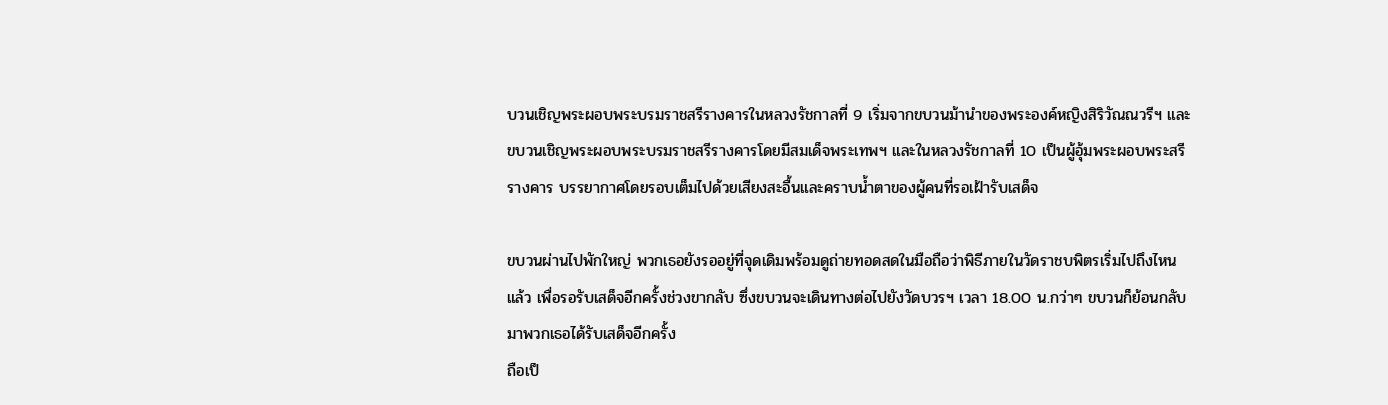บวนเชิญพระผอบพระบรมราชสรีรางคารในหลวงรัชกาลที่ 9 เริ่มจากขบวนม้านำของพระองค์หญิงสิริวัณณวรีฯ และขบวนเชิญพระผอบพระบรมราชสรีรางคารโดยมีสมเด็จพระเทพฯ และในหลวงรัชกาลที่ 10 เป็นผู้อุ้มพระผอบพระสรีรางคาร บรรยากาศโดยรอบเต็มไปด้วยเสียงสะอื้นและคราบน้ำตาของผู้คนที่รอเฝ้ารับเสด็จ

ขบวนผ่านไปพักใหญ่ พวกเธอยังรออยู่ที่จุดเดิมพร้อมดูถ่ายทอดสดในมือถือว่าพิธีภายในวัดราชบพิตรเริ่มไปถึงไหนแล้ว เพื่อรอรับเสด็จอีกครั้งช่วงขากลับ ซึ่งขบวนจะเดินทางต่อไปยังวัดบวรฯ เวลา 18.00 น.กว่าๆ ขบวนก็ย้อนกลับมาพวกเธอได้รับเสด็จอีกครั้ง
ถือเป็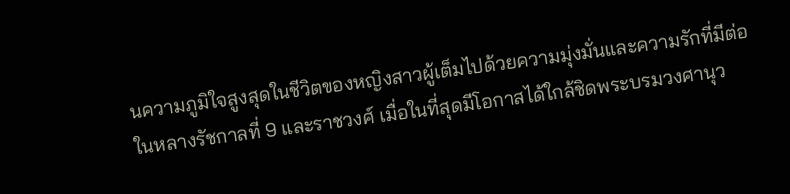นความภูมิใจสูงสุดในชีวิตของหญิงสาวผู้เต็มไปด้วยความมุ่งมั่นและความรักที่มีต่อในหลางรัชกาลที่ 9 และราชวงศ์ เมื่อในที่สุดมีโอกาสได้ใกล้ชิดพระบรมวงศานุว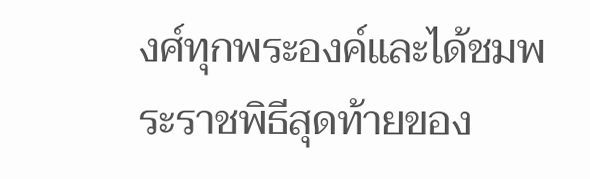งศ์ทุกพระองค์และได้ชมพระราชพิธีสุดท้ายของ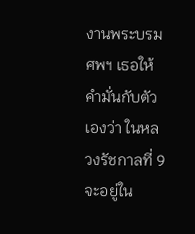งานพระบรมศพฯ เธอให้คำมั่นกับตัวเองว่า ในหลวงรัชกาลที่ 9 จะอยู่ใน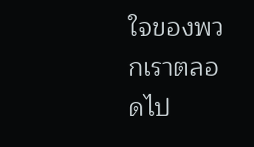ใจของพวกเราตลอดไป